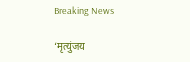Breaking News

‘मृत्युंजय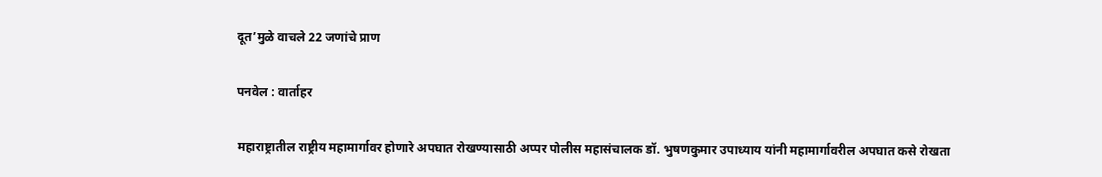दूत’मुळे वाचले 22 जणांचे प्राण

पनवेल : वार्ताहर

महाराष्ट्रातील राष्ट्रीय महामार्गावर होणारे अपघात रोखण्यासाठी अप्पर पोलीस महासंचालक डॉ. भुषणकुमार उपाध्याय यांनी महामार्गावरील अपघात कसे रोखता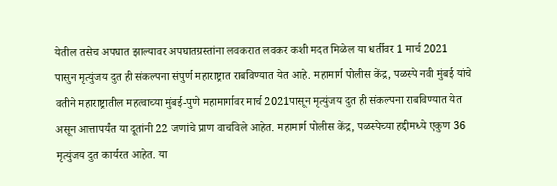येतील तसेच अपघात झाल्यावर अपघातग्रस्तांना लवकरात लवकर कशी मदत मिळेल या धर्तीवर 1 मार्च 2021 पासुन मृत्युंजय दुत ही संकल्पना संपुर्ण महाराष्ट्रात राबविण्यात येत आहे. महामार्ग पोलीस केंद्र, पळस्पे नवी मुंबई यांचे वतीने महाराष्ट्रातील महत्वाच्या मुंबई-पुणे महामार्गावर मार्च 2021पासून मृत्युंजय दुत ही संकल्पना राबविण्यात येत असून आत्तापर्यंत या दूतांनी 22 जणांचे प्राण वाचविले आहेत. महामार्ग पोलीस केंद्र, पळस्पेच्या हद्दीमध्ये एकुण 36 मृत्युंजय दुत कार्यरत आहेत. या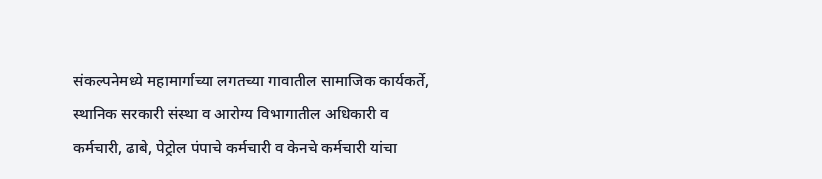संकल्पनेमध्ये महामार्गाच्या लगतच्या गावातील सामाजिक कार्यकर्ते, स्थानिक सरकारी संस्था व आरोग्य विभागातील अधिकारी व कर्मचारी, ढाबे, पेट्रोल पंपाचे कर्मचारी व केनचे कर्मचारी यांचा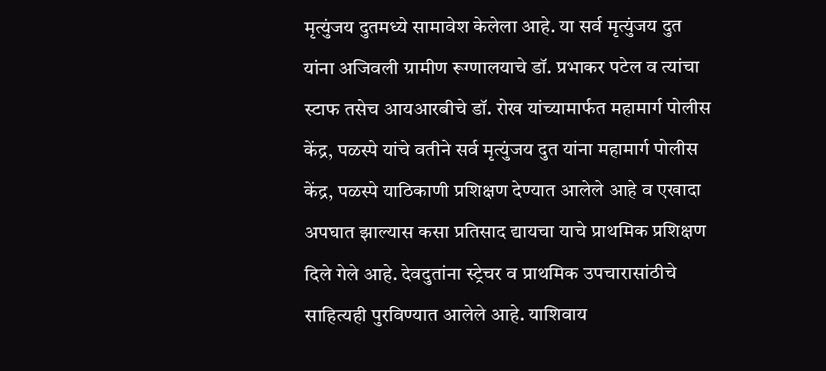मृत्युंजय दुतमध्ये सामावेश केलेला आहे. या सर्व मृत्युंजय दुत यांना अजिवली ग्रामीण रूग्णालयाचे डॉ. प्रभाकर पटेल व त्यांचा स्टाफ तसेच आयआरबीचे डॉ. रोख यांच्यामार्फत महामार्ग पोलीस केंद्र, पळस्पे यांचे वतीने सर्व मृत्युंजय दुत यांना महामार्ग पोलीस केंद्र, पळस्पे याठिकाणी प्रशिक्षण देण्यात आलेले आहे व एखादा अपघात झाल्यास कसा प्रतिसाद द्यायचा याचे प्राथमिक प्रशिक्षण दिले गेले आहे. देवदुतांना स्ट्रेचर व प्राथमिक उपचारासांठीचे साहित्यही पुरविण्यात आलेले आहे. याशिवाय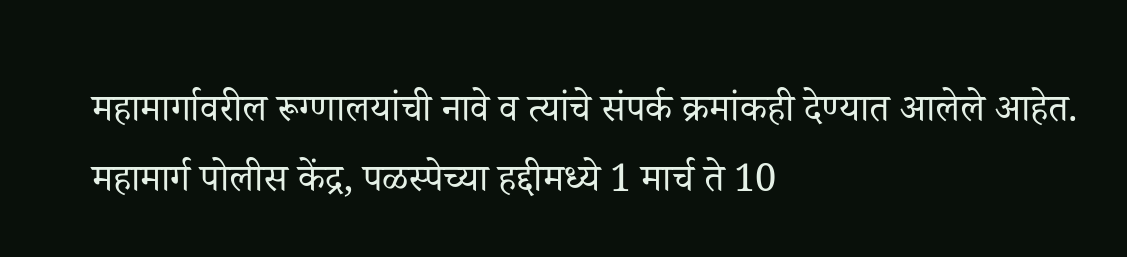महामार्गावरील रूग्णालयांची नावे व त्यांचे संपर्क क्रमांकही देण्यात आलेले आहेत. महामार्ग पोलीस केंद्र, पळस्पेच्या हद्दीमध्ये 1 मार्च ते 10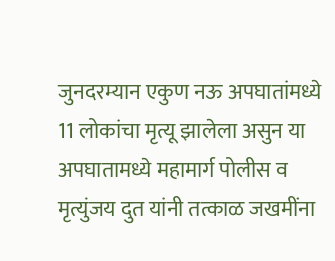जुनदरम्यान एकुण नऊ अपघातांमध्ये 11 लोकांचा मृत्यू झालेला असुन या अपघातामध्ये महामार्ग पोलीस व मृत्युंजय दुत यांनी तत्काळ जखमींना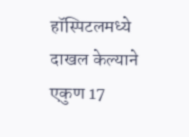हॉस्पिटलमध्ये दाखल केल्याने एकुण 17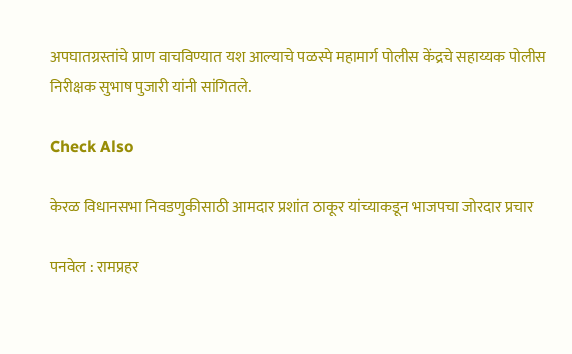अपघातग्रस्तांचे प्राण वाचविण्यात यश आल्याचे पळस्पे महामार्ग पोलीस केंद्रचे सहाय्यक पोलीस निरीक्षक सुभाष पुजारी यांनी सांगितले.

Check Also

केरळ विधानसभा निवडणुकीसाठी आमदार प्रशांत ठाकूर यांच्याकडून भाजपचा जोरदार प्रचार

पनवेल : रामप्रहर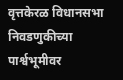वृत्तकेरळ विधानसभा निवडणुकीच्या पार्श्वभूमीवर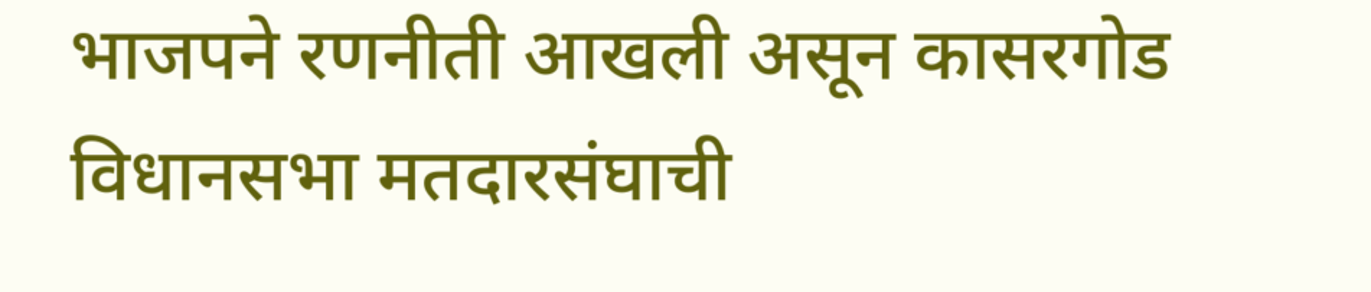भाजपने रणनीती आखली असून कासरगोड विधानसभा मतदारसंघाची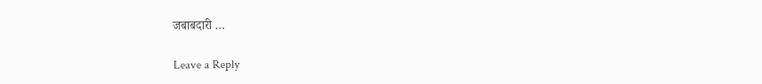जबाबदारी …

Leave a Reply